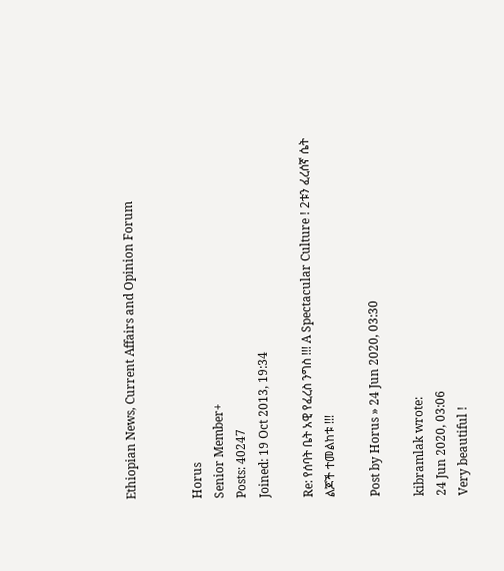Ethiopian News, Current Affairs and Opinion Forum


Horus
Senior Member+
Posts: 40247
Joined: 19 Oct 2013, 19:34

Re: የሰባት ቤት አዊ የፈረስ ንግስ !!! A Spectacular Culture ! 2ቱን ፈረሰኛ ሴት ልጆች ተመልከቱ !!!

Post by Horus » 24 Jun 2020, 03:30

kibramlak wrote:
24 Jun 2020, 03:06
Very beautiful !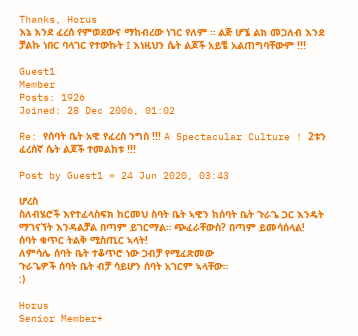Thanks, Horus
እኔ እንደ ፈረሰ የምወደውና ማከብረው ነገር የለም ። ልጅ ሆኜ ልክ መጋለብ እንደ ቻልኩ ነበር ባላገር የተውኩት ፤ እነዚህን ሴት ልጆች አይቼ አልጠግባቸውም !!!

Guest1
Member
Posts: 1926
Joined: 28 Dec 2006, 01:02

Re: የሰባት ቤት አዊ የፈረስ ንግስ !!! A Spectacular Culture ! 2ቱን ፈረሰኛ ሴት ልጆች ተመልከቱ !!!

Post by Guest1 » 24 Jun 2020, 03:43

ሆረስ
ስለብሄሮች እየተፈላስፍክ ከርመህ ስባት ቤት ኣዊን ከሰባት ቤት ጉራጌ ጋር እንዴት ማገናኘት እንዳልቻል በጣም ይገርማል። ጭፈራቸውስ? በጣም ይመሳሰላል!
ሰባት ቁጥር ትልቅ ሚስጢር ኣላት!
ለምሳሌ ሰባት ቤት ተቆጥሮ ነው ጋብቻ የሚፈጽመው
ጉራጌዎች ሰባት ቤት ብቻ ሳይሆን ሰባት አገርም ኣላቸው።
:)

Horus
Senior Member+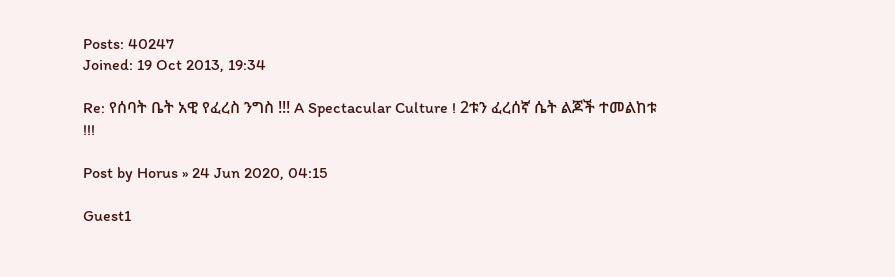Posts: 40247
Joined: 19 Oct 2013, 19:34

Re: የሰባት ቤት አዊ የፈረስ ንግስ !!! A Spectacular Culture ! 2ቱን ፈረሰኛ ሴት ልጆች ተመልከቱ !!!

Post by Horus » 24 Jun 2020, 04:15

Guest1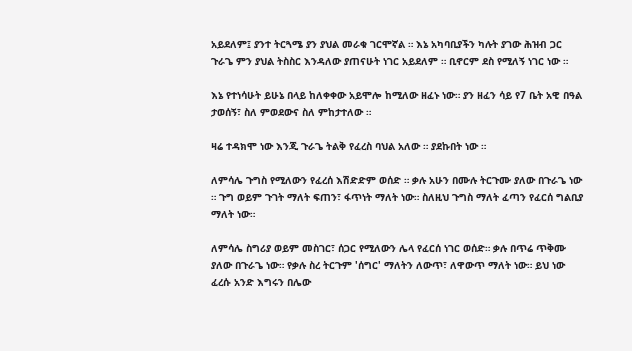አይደለም፤ ያንተ ትርጓሜ ያን ያህል መራቁ ገርሞኛል ። እኔ አካባቢያችን ካሉት ያገው ሕዝብ ጋር ጉራጌ ምን ያህል ትስስር እንዳለው ያጠናሁት ነገር አይደለም ። ቢኖርም ደስ የሚለኝ ነገር ነው ።

እኔ የተነሳሁት ይሁኔ በላይ ከለቀቀው አይሞሎ ከሚለው ዘፈኑ ነው። ያን ዘፈን ሳይ የ7 ቤት አዊ በዓል ታወሰኝ፣ ስለ ምወደውና ስለ ምከታተለው ።

ዛሬ ተዳክሞ ነው እንጂ ጉራጌ ትልቅ የፈረስ ባህል አለው ። ያደኩበት ነው ።

ለምሳሌ ጉግስ የሚለውን የፈረሰ እሽድድም ወሰድ ። ቃሉ አሁን በሙሉ ትርጉሙ ያለው በጉራጌ ነው ። ጉግ ወይም ጉገት ማለት ፍጠን፣ ፋጥነት ማለት ነው። ስለዚህ ጉግስ ማለት ፈጣን የፈርሰ ግልቢያ ማለት ነው።

ለምሳሌ ስግሪያ ወይም መስገር፣ ሰጋር የሚለውን ሌላ የፈርሰ ነገር ወሰድ። ቃሉ በጥሬ ጥቅሙ ያለው በጉራጌ ነው። የቃሉ ስረ ትርጉም 'ሰግር' ማለትን ለውጥ፣ ለዋውጥ ማለት ነው። ይህ ነው ፈረሱ አንድ እግሩን በሌው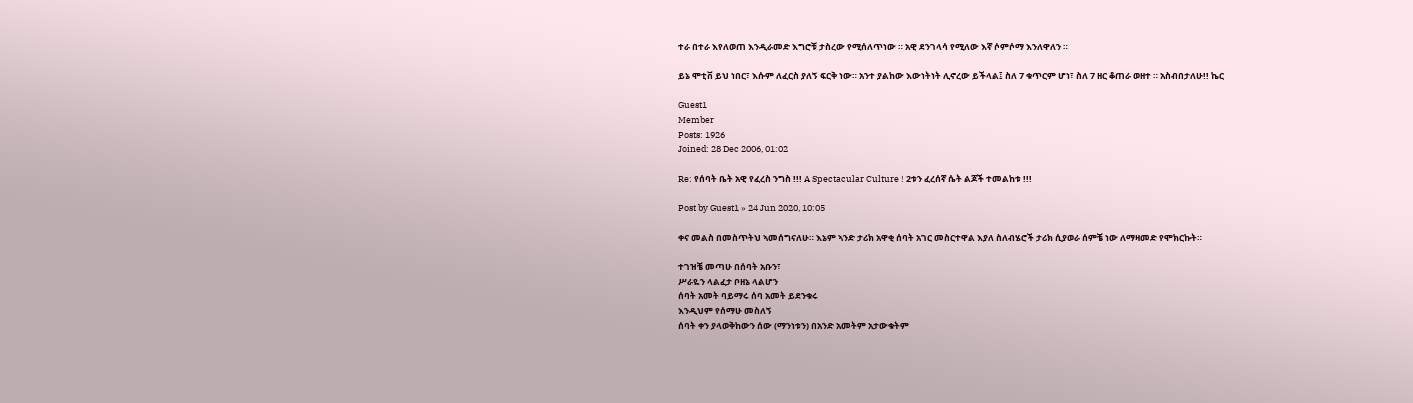ተራ በተራ እየለወጠ እንዲራመድ እግሮቹ ታስረው የሚሰለጥነው ። አዊ ደንገላሳ የሚለው እኛ ሶምሶማ እንለዋለን ።

ይኔ ሞቲቨ ይህ ነበር፣ እሱም ለፈርስ ያለኝ ፍርቅ ነው። አንተ ያልከው እውነትነት ሊኖረው ይችላል፤ ስለ 7 ቁጥርም ሆነ፣ ስለ 7 ዘር ቆጠራ ወዘተ ። አስብበታለሁ!! ኬር

Guest1
Member
Posts: 1926
Joined: 28 Dec 2006, 01:02

Re: የሰባት ቤት አዊ የፈረስ ንግስ !!! A Spectacular Culture ! 2ቱን ፈረሰኛ ሴት ልጆች ተመልከቱ !!!

Post by Guest1 » 24 Jun 2020, 10:05

ቀና መልስ በመስጥትህ ኣመሰግናለሁ። እኔም ኣንድ ታሪክ አዋቂ ሰባት አገር መስርተዋል እያለ ስለብሄሮች ታሪክ ሲያወራ ሰምቼ ነው ለማዛመድ የሞክርኩት።

ተገዝቼ መጣሁ በሰባት አቡን፣
ሥራዬን ላልፈታ ቦዘኔ ላልሆን
ሰባት አመት ባይማሩ ሰባ አመት ይደንቁሩ
እንዲህም የሰማሁ መስለኝ
ሰባት ቀን ያላወቅከውን ሰው (ማንነቱን) በአንድ አመትም አታውቁትም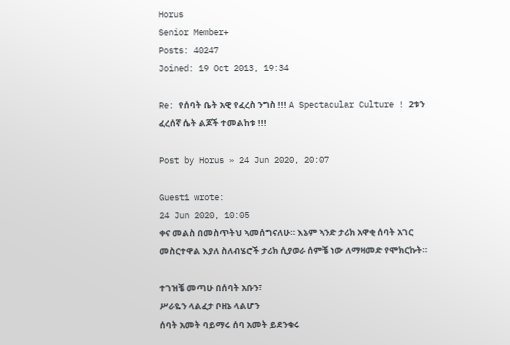Horus
Senior Member+
Posts: 40247
Joined: 19 Oct 2013, 19:34

Re: የሰባት ቤት አዊ የፈረስ ንግስ !!! A Spectacular Culture ! 2ቱን ፈረሰኛ ሴት ልጆች ተመልከቱ !!!

Post by Horus » 24 Jun 2020, 20:07

Guest1 wrote:
24 Jun 2020, 10:05
ቀና መልስ በመስጥትህ ኣመሰግናለሁ። እኔም ኣንድ ታሪክ አዋቂ ሰባት አገር መስርተዋል እያለ ስለብሄሮች ታሪክ ሲያወራ ሰምቼ ነው ለማዛመድ የሞክርኩት።

ተገዝቼ መጣሁ በሰባት አቡን፣
ሥራዬን ላልፈታ ቦዘኔ ላልሆን
ሰባት አመት ባይማሩ ሰባ አመት ይደንቁሩ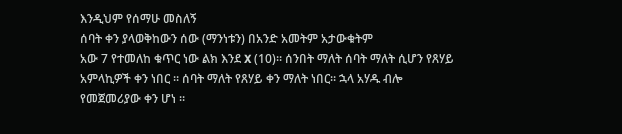እንዲህም የሰማሁ መስለኝ
ሰባት ቀን ያላወቅከውን ሰው (ማንነቱን) በአንድ አመትም አታውቁትም
አው 7 የተመለከ ቁጥር ነው ልክ እንደ X (10)። ሰንበት ማለት ሰባት ማለት ሲሆን የጸሃይ አምላኪዎች ቀን ነበር ። ሰባት ማለት የጸሃይ ቀን ማለት ነበር። ኋላ አሃዱ ብሎ የመጀመሪያው ቀን ሆነ ።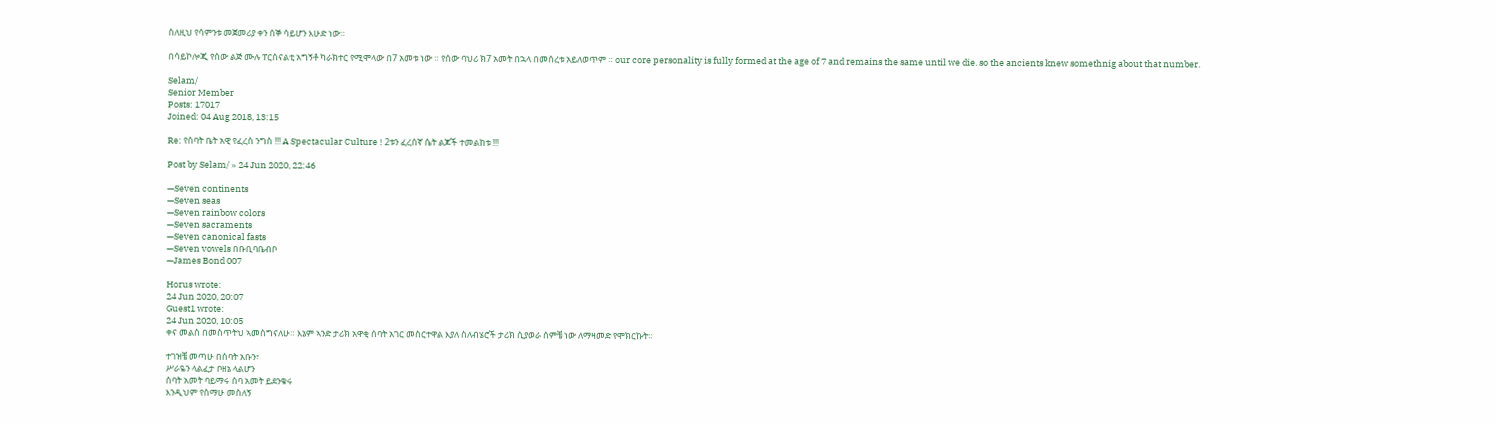ስለዚህ የሳምንቱ መጀመሪያ ቀን ሰኞ ሳይሆን እሁድ ነው።

በሳይኮሎጂ የሰው ልጅ ሙሉ ፐርሰናልቲ አግኝቶ ካራክተር የሚሞላው በ7 አመቱ ነው ። የሰው ባህሪ ክ7 አመት በኋላ በመሰረቱ አይለወጥም ። our core personality is fully formed at the age of 7 and remains the same until we die. so the ancients knew somethnig about that number.

Selam/
Senior Member
Posts: 17017
Joined: 04 Aug 2018, 13:15

Re: የሰባት ቤት አዊ የፈረስ ንግስ !!! A Spectacular Culture ! 2ቱን ፈረሰኛ ሴት ልጆች ተመልከቱ !!!

Post by Selam/ » 24 Jun 2020, 22:46

—Seven continents
—Seven seas
—Seven rainbow colors
—Seven sacraments
—Seven canonical fasts
—Seven vowels በቡቢባቤብቦ
—James Bond 007

Horus wrote:
24 Jun 2020, 20:07
Guest1 wrote:
24 Jun 2020, 10:05
ቀና መልስ በመስጥትህ ኣመሰግናለሁ። እኔም ኣንድ ታሪክ አዋቂ ሰባት አገር መስርተዋል እያለ ስለብሄሮች ታሪክ ሲያወራ ሰምቼ ነው ለማዛመድ የሞክርኩት።

ተገዝቼ መጣሁ በሰባት አቡን፣
ሥራዬን ላልፈታ ቦዘኔ ላልሆን
ሰባት አመት ባይማሩ ሰባ አመት ይደንቁሩ
እንዲህም የሰማሁ መስለኝ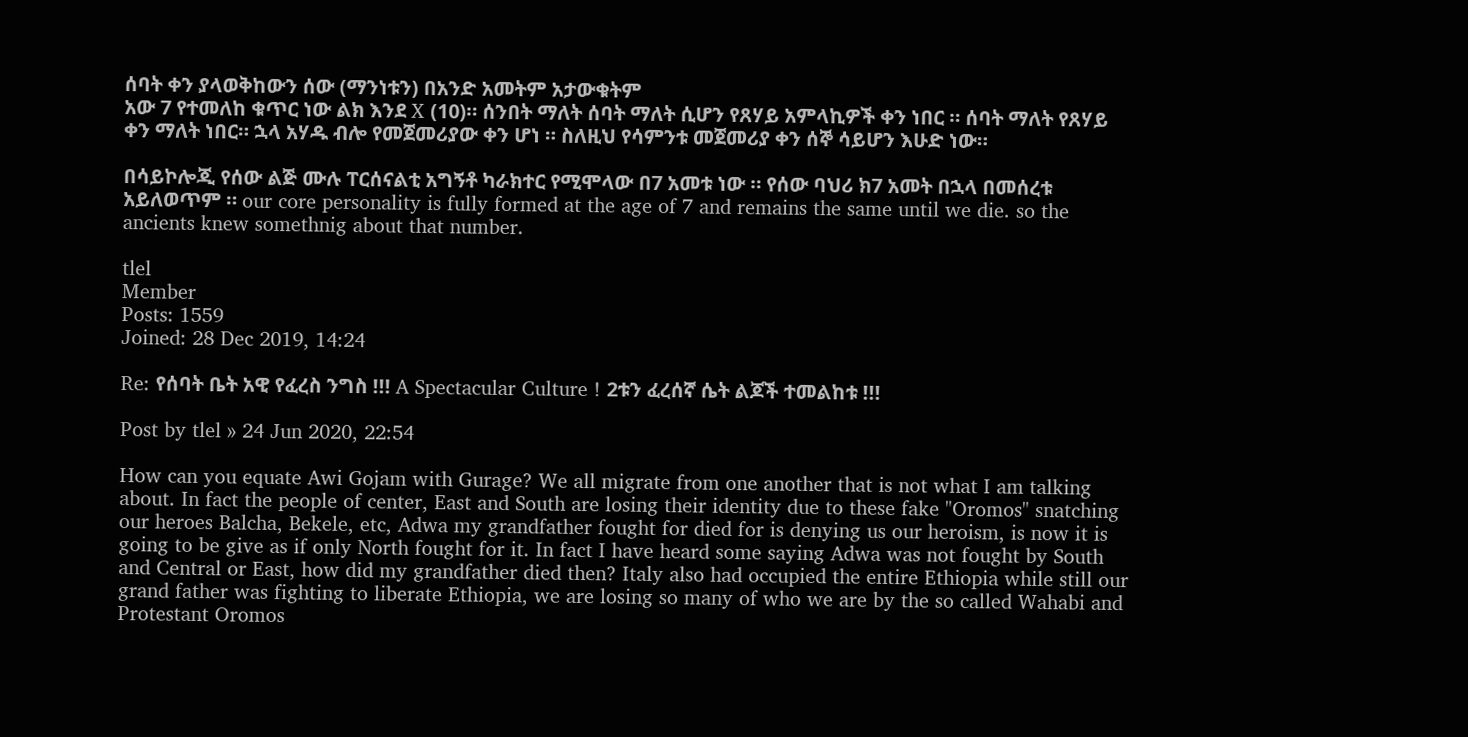ሰባት ቀን ያላወቅከውን ሰው (ማንነቱን) በአንድ አመትም አታውቁትም
አው 7 የተመለከ ቁጥር ነው ልክ እንደ X (10)። ሰንበት ማለት ሰባት ማለት ሲሆን የጸሃይ አምላኪዎች ቀን ነበር ። ሰባት ማለት የጸሃይ ቀን ማለት ነበር። ኋላ አሃዱ ብሎ የመጀመሪያው ቀን ሆነ ። ስለዚህ የሳምንቱ መጀመሪያ ቀን ሰኞ ሳይሆን እሁድ ነው።

በሳይኮሎጂ የሰው ልጅ ሙሉ ፐርሰናልቲ አግኝቶ ካራክተር የሚሞላው በ7 አመቱ ነው ። የሰው ባህሪ ክ7 አመት በኋላ በመሰረቱ አይለወጥም ። our core personality is fully formed at the age of 7 and remains the same until we die. so the ancients knew somethnig about that number.

tlel
Member
Posts: 1559
Joined: 28 Dec 2019, 14:24

Re: የሰባት ቤት አዊ የፈረስ ንግስ !!! A Spectacular Culture ! 2ቱን ፈረሰኛ ሴት ልጆች ተመልከቱ !!!

Post by tlel » 24 Jun 2020, 22:54

How can you equate Awi Gojam with Gurage? We all migrate from one another that is not what I am talking about. In fact the people of center, East and South are losing their identity due to these fake "Oromos" snatching our heroes Balcha, Bekele, etc, Adwa my grandfather fought for died for is denying us our heroism, is now it is going to be give as if only North fought for it. In fact I have heard some saying Adwa was not fought by South and Central or East, how did my grandfather died then? Italy also had occupied the entire Ethiopia while still our grand father was fighting to liberate Ethiopia, we are losing so many of who we are by the so called Wahabi and Protestant Oromos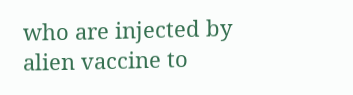who are injected by alien vaccine to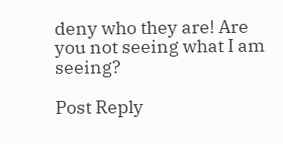deny who they are! Are you not seeing what I am seeing?

Post Reply